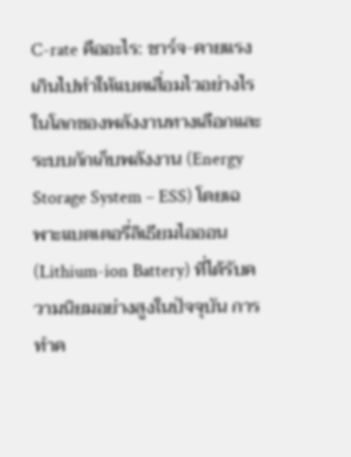C-rate คืออะไร: ชาร์จ-คายแรงเกินไปทำให้แบตเสื่อมไวอย่างไร
ในโลกของพลังงานทางเลือกและระบบกักเก็บพลังงาน (Energy Storage System – ESS) โดยเฉพาะแบตเตอรี่ลิเธียมไอออน (Lithium-ion Battery) ที่ได้รับความนิยมอย่างสูงในปัจจุบัน การทำค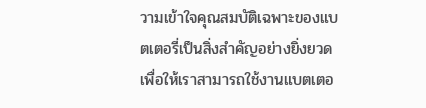วามเข้าใจคุณสมบัติเฉพาะของแบตเตอรี่เป็นสิ่งสำคัญอย่างยิ่งยวด เพื่อให้เราสามารถใช้งานแบตเตอ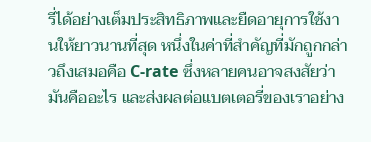รี่ได้อย่างเต็มประสิทธิภาพและยืดอายุการใช้งานให้ยาวนานที่สุด หนึ่งในค่าที่สำคัญที่มักถูกกล่าวถึงเสมอคือ C-rate ซึ่งหลายคนอาจสงสัยว่ามันคืออะไร และส่งผลต่อแบตเตอรี่ของเราอย่าง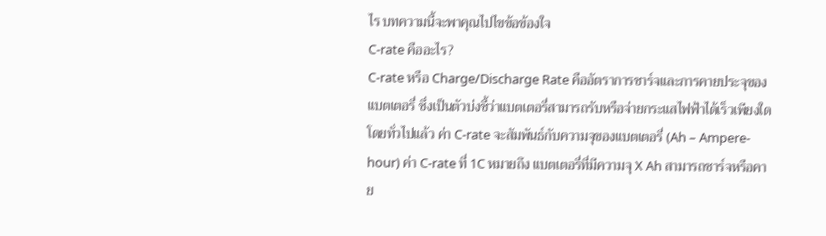ไร บทความนี้จะพาคุณไปไขข้อข้องใจ
C-rate คืออะไร?
C-rate หรือ Charge/Discharge Rate คืออัตราการชาร์จและการคายประจุของแบตเตอรี่ ซึ่งเป็นตัวบ่งชี้ว่าแบตเตอรี่สามารถรับหรือจ่ายกระแสไฟฟ้าได้เร็วเพียงใด โดยทั่วไปแล้ว ค่า C-rate จะสัมพันธ์กับความจุของแบตเตอรี่ (Ah – Ampere-hour) ค่า C-rate ที่ 1C หมายถึง แบตเตอรี่ที่มีความจุ X Ah สามารถชาร์จหรือคาย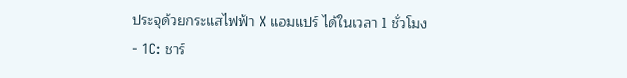ประจุด้วยกระแสไฟฟ้า X แอมแปร์ ได้ในเวลา 1 ชั่วโมง
- 1C: ชาร์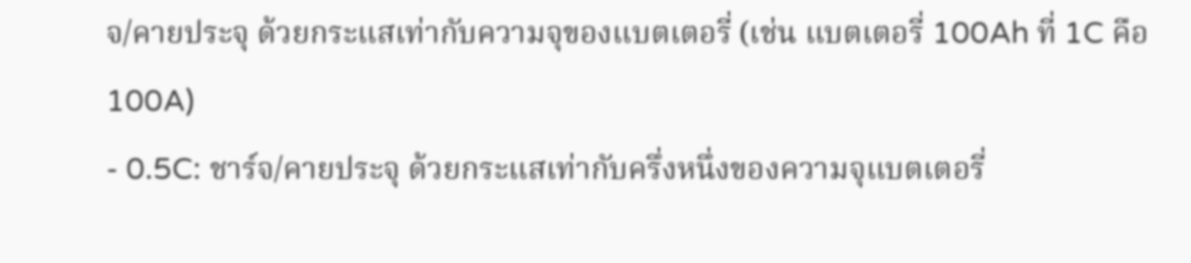จ/คายประจุ ด้วยกระแสเท่ากับความจุของแบตเตอรี่ (เช่น แบตเตอรี่ 100Ah ที่ 1C คือ 100A)
- 0.5C: ชาร์จ/คายประจุ ด้วยกระแสเท่ากับครึ่งหนึ่งของความจุแบตเตอรี่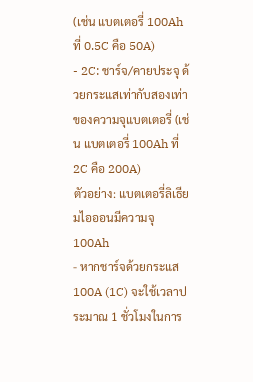(เช่น แบตเตอรี่ 100Ah ที่ 0.5C คือ 50A)
- 2C: ชาร์จ/คายประจุ ด้วยกระแสเท่ากับสองเท่าของความจุแบตเตอรี่ (เช่น แบตเตอรี่ 100Ah ที่ 2C คือ 200A)
ตัวอย่าง: แบตเตอรี่ลิเธียมไอออนมีความจุ 100Ah
- หากชาร์จด้วยกระแส 100A (1C) จะใช้เวลาประมาณ 1 ชั่วโมงในการ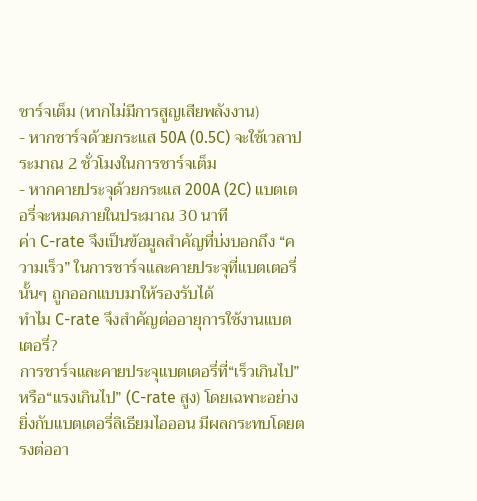ชาร์จเต็ม (หากไม่มีการสูญเสียพลังงาน)
- หากชาร์จด้วยกระแส 50A (0.5C) จะใช้เวลาประมาณ 2 ชั่วโมงในการชาร์จเต็ม
- หากคายประจุด้วยกระแส 200A (2C) แบตเตอรี่จะหมดภายในประมาณ 30 นาที
ค่า C-rate จึงเป็นข้อมูลสำคัญที่บ่งบอกถึง “ความเร็ว” ในการชาร์จและคายประจุที่แบตเตอรี่นั้นๆ ถูกออกแบบมาให้รองรับได้
ทำไม C-rate จึงสำคัญต่ออายุการใช้งานแบตเตอรี่?
การชาร์จและคายประจุแบตเตอรี่ที่“เร็วเกินไป” หรือ“แรงเกินไป” (C-rate สูง) โดยเฉพาะอย่างยิ่งกับแบตเตอรี่ลิเธียมไอออน มีผลกระทบโดยตรงต่ออา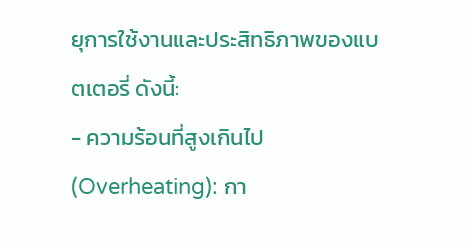ยุการใช้งานและประสิทธิภาพของแบตเตอรี่ ดังนี้:
- ความร้อนที่สูงเกินไป (Overheating): กา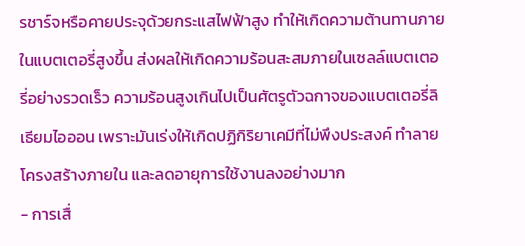รชาร์จหรือคายประจุด้วยกระแสไฟฟ้าสูง ทำให้เกิดความต้านทานภายในแบตเตอรี่สูงขึ้น ส่งผลให้เกิดความร้อนสะสมภายในเซลล์แบตเตอรี่อย่างรวดเร็ว ความร้อนสูงเกินไปเป็นศัตรูตัวฉกาจของแบตเตอรี่ลิเธียมไอออน เพราะมันเร่งให้เกิดปฏิกิริยาเคมีที่ไม่พึงประสงค์ ทำลายโครงสร้างภายใน และลดอายุการใช้งานลงอย่างมาก
- การเสื่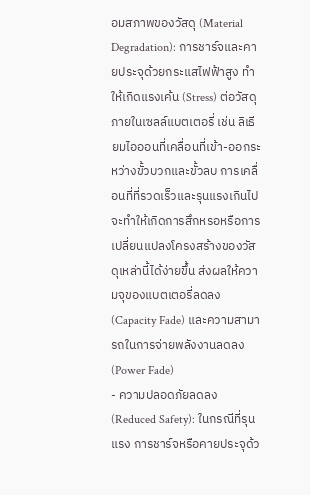อมสภาพของวัสดุ (Material Degradation): การชาร์จและคายประจุด้วยกระแสไฟฟ้าสูง ทำให้เกิดแรงเค้น (Stress) ต่อวัสดุภายในเซลล์แบตเตอรี่ เช่น ลิเธียมไอออนที่เคลื่อนที่เข้า-ออกระหว่างขั้วบวกและขั้วลบ การเคลื่อนที่ที่รวดเร็วและรุนแรงเกินไป จะทำให้เกิดการสึกหรอหรือการเปลี่ยนแปลงโครงสร้างของวัสดุเหล่านี้ได้ง่ายขึ้น ส่งผลให้ความจุของแบตเตอรี่ลดลง (Capacity Fade) และความสามารถในการจ่ายพลังงานลดลง (Power Fade)
- ความปลอดภัยลดลง (Reduced Safety): ในกรณีที่รุนแรง การชาร์จหรือคายประจุด้ว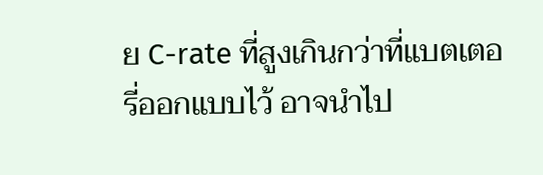ย C-rate ที่สูงเกินกว่าที่แบตเตอรี่ออกแบบไว้ อาจนำไป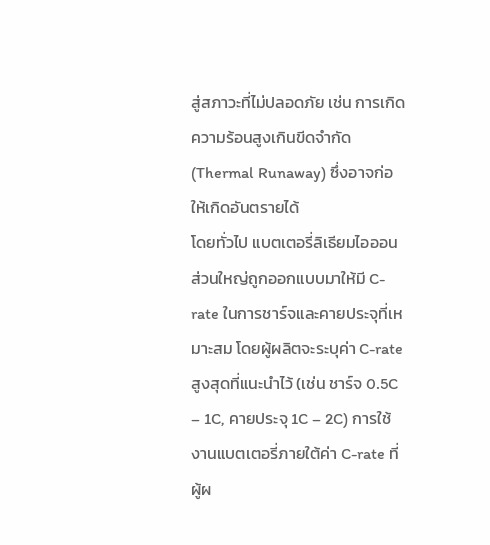สู่สภาวะที่ไม่ปลอดภัย เช่น การเกิดความร้อนสูงเกินขีดจำกัด (Thermal Runaway) ซึ่งอาจก่อให้เกิดอันตรายได้
โดยทั่วไป แบตเตอรี่ลิเธียมไอออนส่วนใหญ่ถูกออกแบบมาให้มี C-rate ในการชาร์จและคายประจุที่เหมาะสม โดยผู้ผลิตจะระบุค่า C-rate สูงสุดที่แนะนำไว้ (เช่น ชาร์จ 0.5C – 1C, คายประจุ 1C – 2C) การใช้งานแบตเตอรี่ภายใต้ค่า C-rate ที่ผู้ผ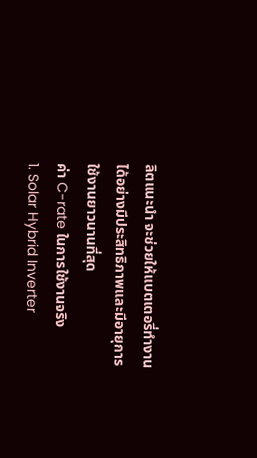ลิตแนะนำ จะช่วยให้แบตเตอรี่ทำงานได้อย่างมีประสิทธิภาพและมีอายุการใช้งานยาวนานที่สุด
ค่า C-rate ในการใช้งานจริง
1. Solar Hybrid Inverter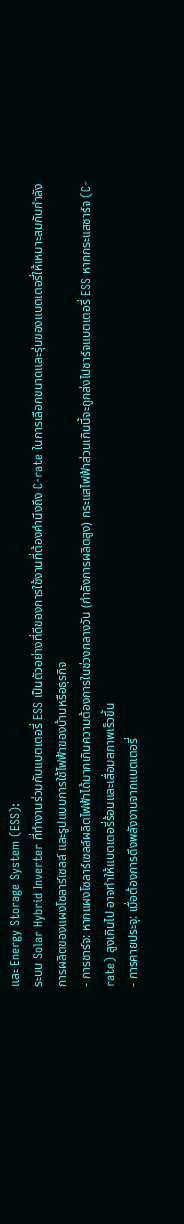และ Energy Storage System (ESS):
ระบบ Solar Hybrid Inverter ที่ทำงานร่วมกับแบตเตอรี่ ESS เป็นตัวอย่างที่ดีของการใช้งานที่ต้องคำนึงถึง C-rate ในการเลือกขนาดและรุ่นของแบตเตอรี่ให้เหมาะสมกับกำลังการผลิตของแผงโซลาร์เซลล์ และรูปแบบการใช้ไฟฟ้าของบ้านหรือธุรกิจ
- การชาร์จ: หากแผงโซลาร์เซลล์ผลิตไฟฟ้าได้มากเกินความต้องการในช่วงกลางวัน (กำลังการผลิตสูง) กระแสไฟฟ้าส่วนเกินนี้จะถูกส่งไปชาร์จแบตเตอรี่ ESS หากกระแสชาร์จ (C-rate) สูงเกินไป อาจทำให้แบตเตอรี่ร้อนและเสื่อมสภาพเร็วขึ้น
- การคายประจุ: เมื่อต้องการดึงพลังงานจากแบตเตอรี่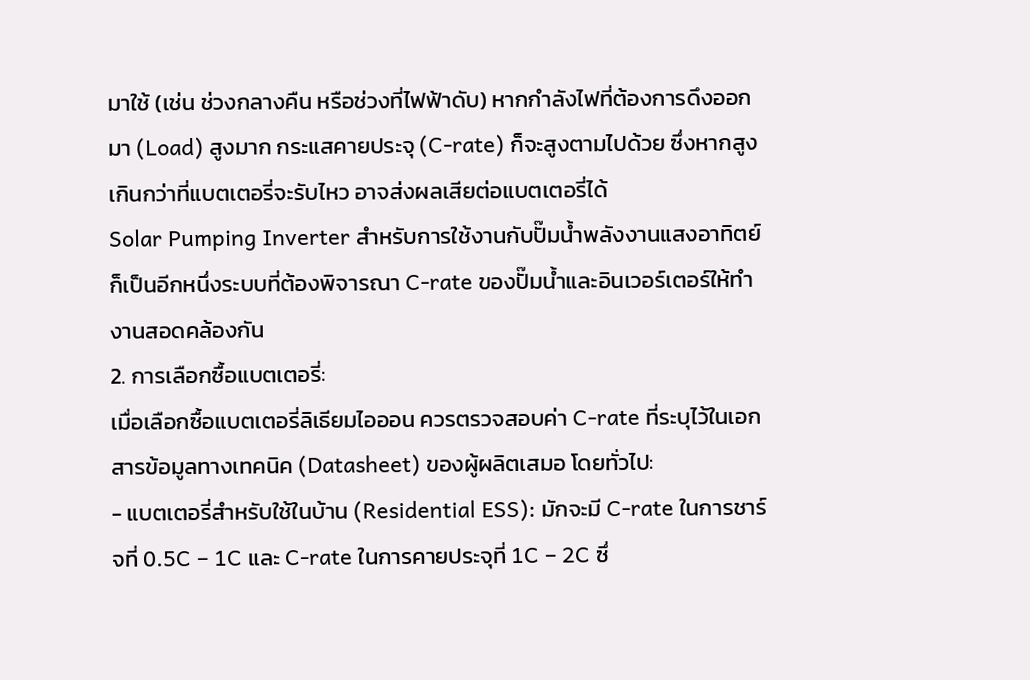มาใช้ (เช่น ช่วงกลางคืน หรือช่วงที่ไฟฟ้าดับ) หากกำลังไฟที่ต้องการดึงออกมา (Load) สูงมาก กระแสคายประจุ (C-rate) ก็จะสูงตามไปด้วย ซึ่งหากสูงเกินกว่าที่แบตเตอรี่จะรับไหว อาจส่งผลเสียต่อแบตเตอรี่ได้
Solar Pumping Inverter สำหรับการใช้งานกับปั๊มน้ำพลังงานแสงอาทิตย์ ก็เป็นอีกหนึ่งระบบที่ต้องพิจารณา C-rate ของปั๊มน้ำและอินเวอร์เตอร์ให้ทำงานสอดคล้องกัน
2. การเลือกซื้อแบตเตอรี่:
เมื่อเลือกซื้อแบตเตอรี่ลิเธียมไอออน ควรตรวจสอบค่า C-rate ที่ระบุไว้ในเอกสารข้อมูลทางเทคนิค (Datasheet) ของผู้ผลิตเสมอ โดยทั่วไป:
- แบตเตอรี่สำหรับใช้ในบ้าน (Residential ESS): มักจะมี C-rate ในการชาร์จที่ 0.5C – 1C และ C-rate ในการคายประจุที่ 1C – 2C ซึ่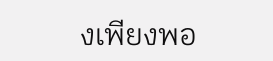งเพียงพอ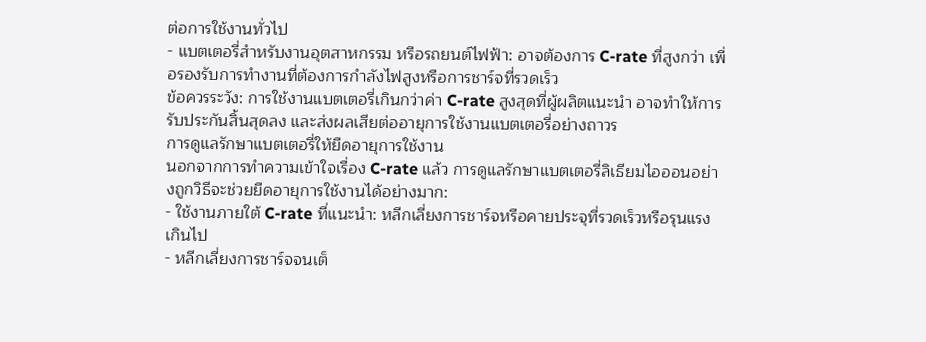ต่อการใช้งานทั่วไป
- แบตเตอรี่สำหรับงานอุตสาหกรรม หรือรถยนต์ไฟฟ้า: อาจต้องการ C-rate ที่สูงกว่า เพื่อรองรับการทำงานที่ต้องการกำลังไฟสูงหรือการชาร์จที่รวดเร็ว
ข้อควรระวัง: การใช้งานแบตเตอรี่เกินกว่าค่า C-rate สูงสุดที่ผู้ผลิตแนะนำ อาจทำให้การรับประกันสิ้นสุดลง และส่งผลเสียต่ออายุการใช้งานแบตเตอรี่อย่างถาวร
การดูแลรักษาแบตเตอรี่ให้ยืดอายุการใช้งาน
นอกจากการทำความเข้าใจเรื่อง C-rate แล้ว การดูแลรักษาแบตเตอรี่ลิเธียมไอออนอย่างถูกวิธีจะช่วยยืดอายุการใช้งานได้อย่างมาก:
- ใช้งานภายใต้ C-rate ที่แนะนำ: หลีกเลี่ยงการชาร์จหรือคายประจุที่รวดเร็วหรือรุนแรงเกินไป
- หลีกเลี่ยงการชาร์จจนเต็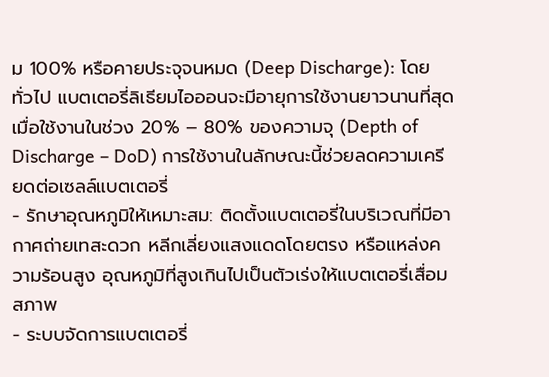ม 100% หรือคายประจุจนหมด (Deep Discharge): โดยทั่วไป แบตเตอรี่ลิเธียมไอออนจะมีอายุการใช้งานยาวนานที่สุดเมื่อใช้งานในช่วง 20% – 80% ของความจุ (Depth of Discharge – DoD) การใช้งานในลักษณะนี้ช่วยลดความเครียดต่อเซลล์แบตเตอรี่
- รักษาอุณหภูมิให้เหมาะสม: ติดตั้งแบตเตอรี่ในบริเวณที่มีอากาศถ่ายเทสะดวก หลีกเลี่ยงแสงแดดโดยตรง หรือแหล่งความร้อนสูง อุณหภูมิที่สูงเกินไปเป็นตัวเร่งให้แบตเตอรี่เสื่อมสภาพ
- ระบบจัดการแบตเตอรี่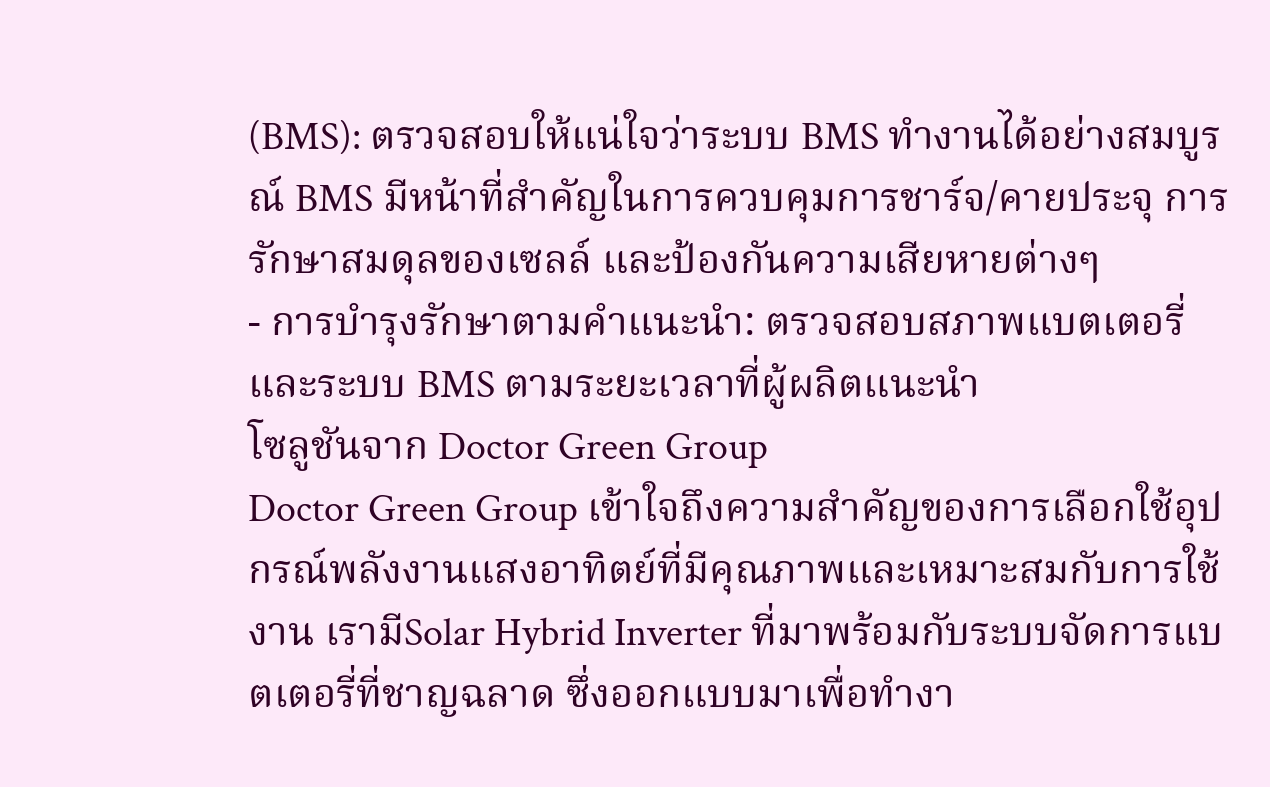(BMS): ตรวจสอบให้แน่ใจว่าระบบ BMS ทำงานได้อย่างสมบูรณ์ BMS มีหน้าที่สำคัญในการควบคุมการชาร์จ/คายประจุ การรักษาสมดุลของเซลล์ และป้องกันความเสียหายต่างๆ
- การบำรุงรักษาตามคำแนะนำ: ตรวจสอบสภาพแบตเตอรี่และระบบ BMS ตามระยะเวลาที่ผู้ผลิตแนะนำ
โซลูชันจาก Doctor Green Group
Doctor Green Group เข้าใจถึงความสำคัญของการเลือกใช้อุปกรณ์พลังงานแสงอาทิตย์ที่มีคุณภาพและเหมาะสมกับการใช้งาน เรามีSolar Hybrid Inverter ที่มาพร้อมกับระบบจัดการแบตเตอรี่ที่ชาญฉลาด ซึ่งออกแบบมาเพื่อทำงา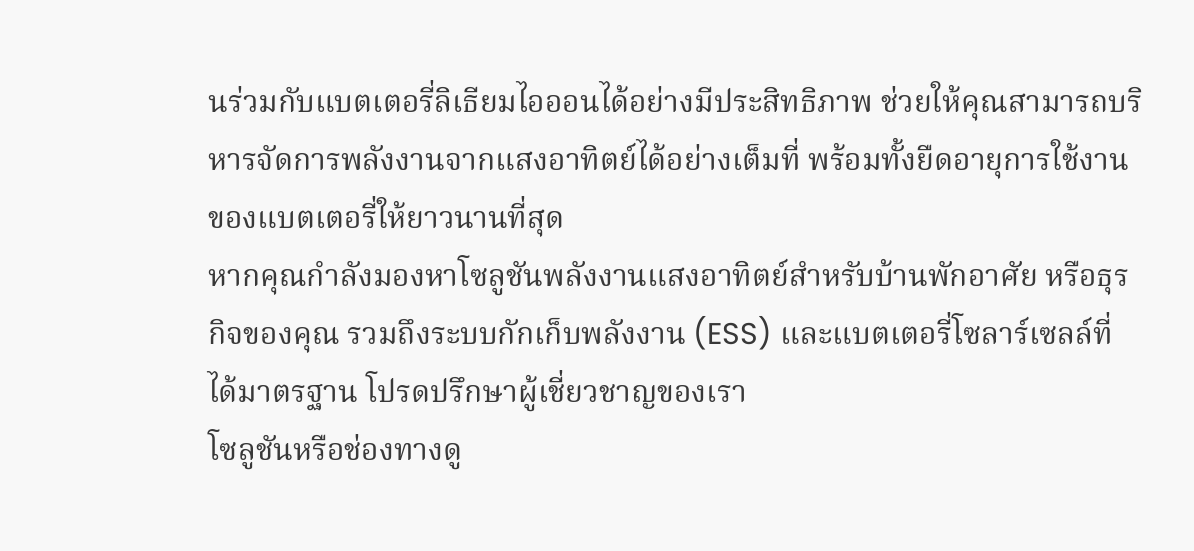นร่วมกับแบตเตอรี่ลิเธียมไอออนได้อย่างมีประสิทธิภาพ ช่วยให้คุณสามารถบริหารจัดการพลังงานจากแสงอาทิตย์ได้อย่างเต็มที่ พร้อมทั้งยืดอายุการใช้งานของแบตเตอรี่ให้ยาวนานที่สุด
หากคุณกำลังมองหาโซลูชันพลังงานแสงอาทิตย์สำหรับบ้านพักอาศัย หรือธุรกิจของคุณ รวมถึงระบบกักเก็บพลังงาน (ESS) และแบตเตอรี่โซลาร์เซลล์ที่ได้มาตรฐาน โปรดปรึกษาผู้เชี่ยวชาญของเรา
โซลูชันหรือช่องทางดู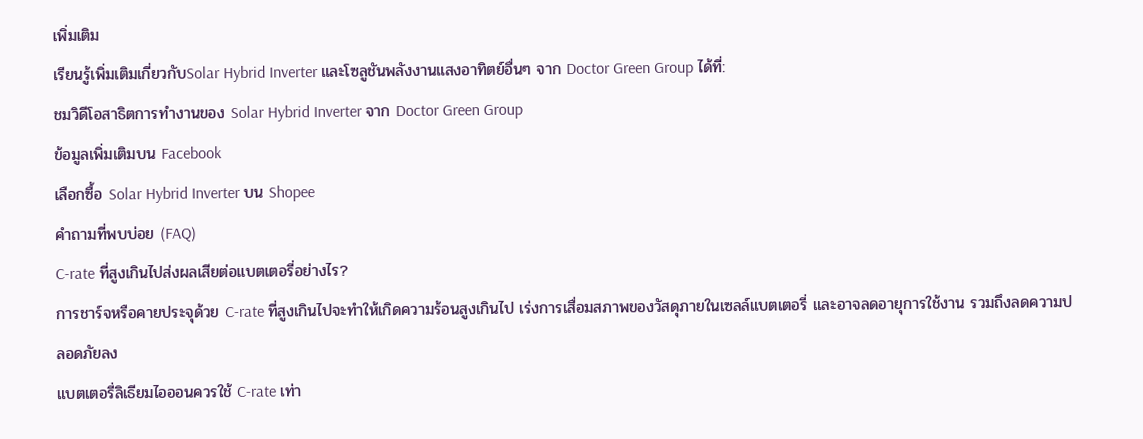เพิ่มเติม
เรียนรู้เพิ่มเติมเกี่ยวกับSolar Hybrid Inverter และโซลูชันพลังงานแสงอาทิตย์อื่นๆ จาก Doctor Green Group ได้ที่:
ชมวิดีโอสาธิตการทำงานของ Solar Hybrid Inverter จาก Doctor Green Group
ข้อมูลเพิ่มเติมบน Facebook
เลือกซื้อ Solar Hybrid Inverter บน Shopee
คำถามที่พบบ่อย (FAQ)
C-rate ที่สูงเกินไปส่งผลเสียต่อแบตเตอรี่อย่างไร?
การชาร์จหรือคายประจุด้วย C-rate ที่สูงเกินไปจะทำให้เกิดความร้อนสูงเกินไป เร่งการเสื่อมสภาพของวัสดุภายในเซลล์แบตเตอรี่ และอาจลดอายุการใช้งาน รวมถึงลดความปลอดภัยลง
แบตเตอรี่ลิเธียมไอออนควรใช้ C-rate เท่า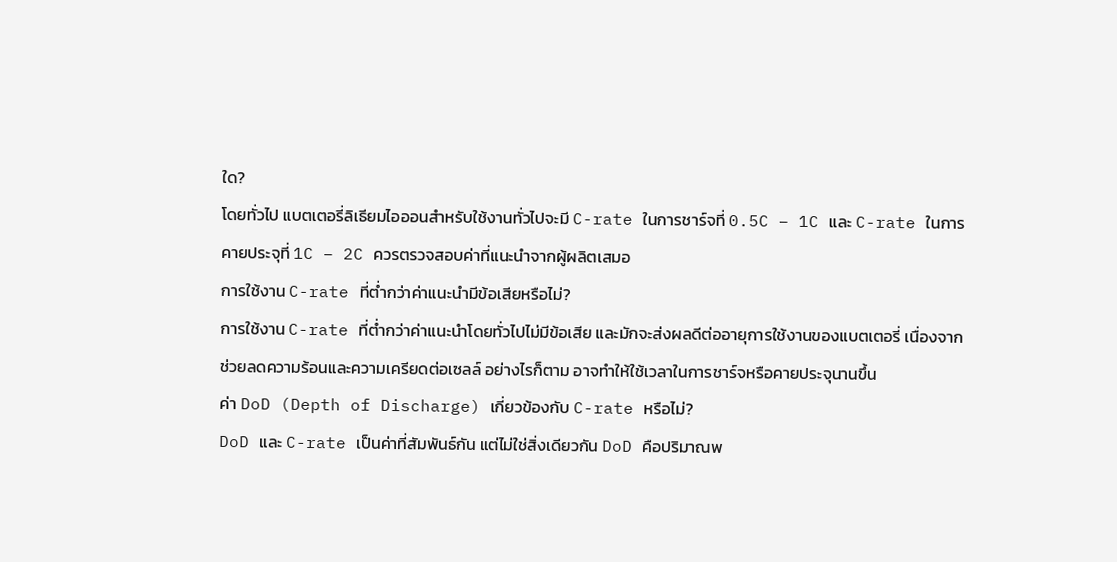ใด?
โดยทั่วไป แบตเตอรี่ลิเธียมไอออนสำหรับใช้งานทั่วไปจะมี C-rate ในการชาร์จที่ 0.5C – 1C และ C-rate ในการคายประจุที่ 1C – 2C ควรตรวจสอบค่าที่แนะนำจากผู้ผลิตเสมอ
การใช้งาน C-rate ที่ต่ำกว่าค่าแนะนำมีข้อเสียหรือไม่?
การใช้งาน C-rate ที่ต่ำกว่าค่าแนะนำโดยทั่วไปไม่มีข้อเสีย และมักจะส่งผลดีต่ออายุการใช้งานของแบตเตอรี่ เนื่องจากช่วยลดความร้อนและความเครียดต่อเซลล์ อย่างไรก็ตาม อาจทำให้ใช้เวลาในการชาร์จหรือคายประจุนานขึ้น
ค่า DoD (Depth of Discharge) เกี่ยวข้องกับ C-rate หรือไม่?
DoD และ C-rate เป็นค่าที่สัมพันธ์กัน แต่ไม่ใช่สิ่งเดียวกัน DoD คือปริมาณพ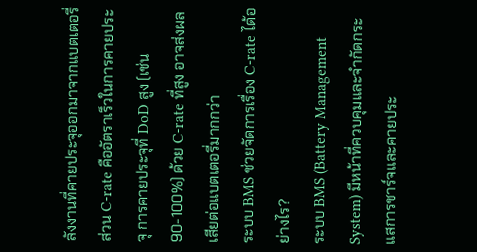ลังงานที่คายประจุออกมาจากแบตเตอรี่ ส่วน C-rate คืออัตราเร็วในการคายประจุ การคายประจุที่ DoD สูง (เช่น 90-100%) ด้วย C-rate ที่สูง อาจส่งผลเสียต่อแบตเตอรี่มากกว่า
ระบบ BMS ช่วยจัดการเรื่อง C-rate ได้อย่างไร?
ระบบ BMS (Battery Management System) มีหน้าที่ควบคุมและจำกัดกระแสการชาร์จและคายประ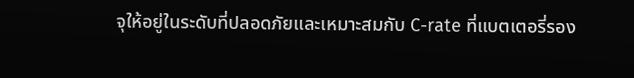จุให้อยู่ในระดับที่ปลอดภัยและเหมาะสมกับ C-rate ที่แบตเตอรี่รอง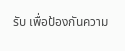รับ เพื่อป้องกันความ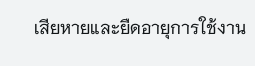เสียหายและยืดอายุการใช้งาน